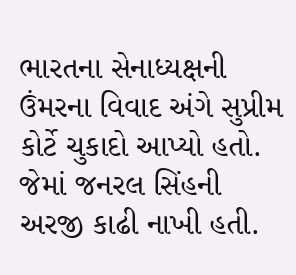ભારતના સેનાધ્યક્ષની ઉંમરના વિવાદ અંગે સુપ્રીમ કોર્ટે ચુકાદો આપ્યો હતો. જેમાં જનરલ સિંહની અરજી કાઢી નાખી હતી.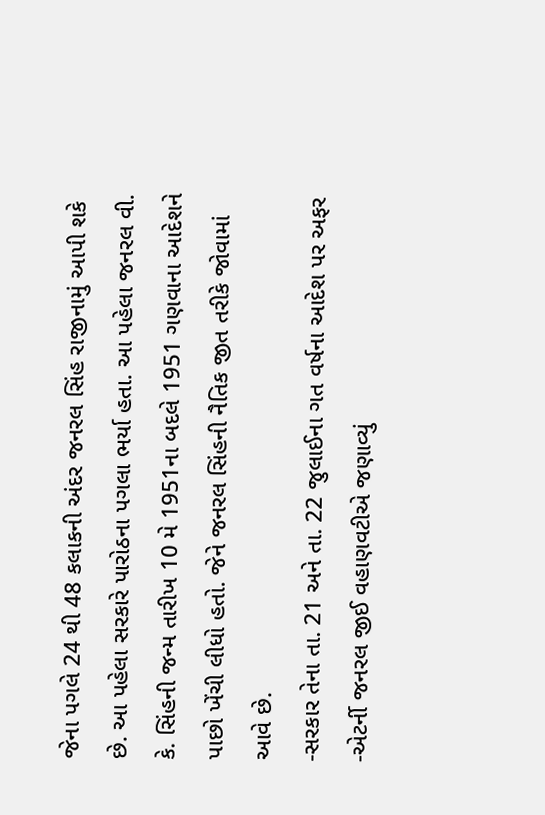જેના પગલે 24 થી 48 કલાકની અંદર જનરલ સિંહ રાજીનામું આપી શકે છે. આ પહેલા સરકારે પારોઠના પગલા ભર્યા હતા. આ પહેલા જનરલ વી. કે. સિંહની જન્મ તારીખ 10 મે 1951ના બદલે 1951 ગણવાના આદેશને પાછો ખેંચી લીધો હતો. જેને જનરલ સિંહની નૈતિક જીત તરીકે જોવામાં આવે છે.
-સરકાર તેના તા. 21 અને તા. 22 જુલાઈના ગત વર્ષના આદેશ પર અફર
-એટર્ની જનરલ જીઈ વહાણવટીએ જણાવ્યું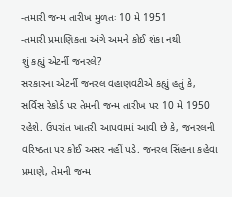-તમારી જન્મ તારીખ મુળતઃ 10 મે 1951
-તમારી પ્રમાણિકતા અંગે અમને કોઈ શંકા નથી
શું કહ્યું એટર્ની જનરલે?
સરકારના એટર્ની જનરલ વહાણવટીએ કહ્યું હતું કે, સર્વિસ રેકોર્ડ પર તેમની જન્મ તારીખ પર 10 મે 1950 રહેશે. ઉપરાંત ખાતરી આપવામાં આવી છે કે, જનરલની વરિષ્ઠતા પર કોઈ અસર નહીં પડે. જનરલ સિંહના કહેવા પ્રમાણે, તેમની જન્મ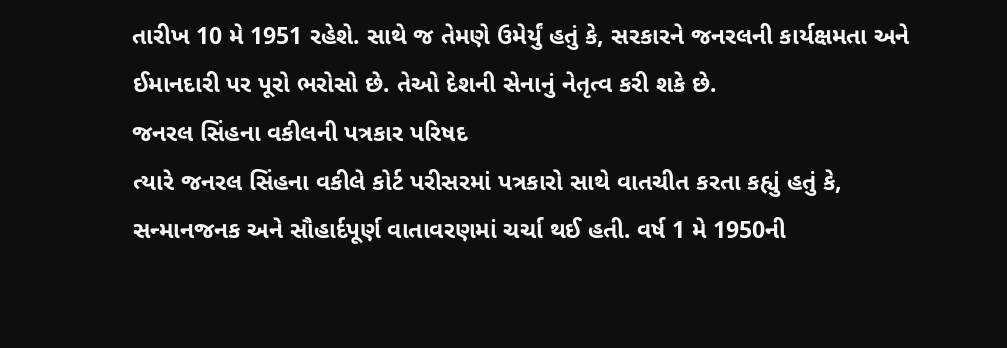તારીખ 10 મે 1951 રહેશે. સાથે જ તેમણે ઉમેર્યું હતું કે, સરકારને જનરલની કાર્યક્ષમતા અને ઈમાનદારી પર પૂરો ભરોસો છે. તેઓ દેશની સેનાનું નેતૃત્વ કરી શકે છે.
જનરલ સિંહના વકીલની પત્રકાર પરિષદ
ત્યારે જનરલ સિંહના વકીલે કોર્ટ પરીસરમાં પત્રકારો સાથે વાતચીત કરતા કહ્યું હતું કે, સન્માનજનક અને સૌહાર્દપૂર્ણ વાતાવરણમાં ચર્ચા થઈ હતી. વર્ષ 1 મે 1950ની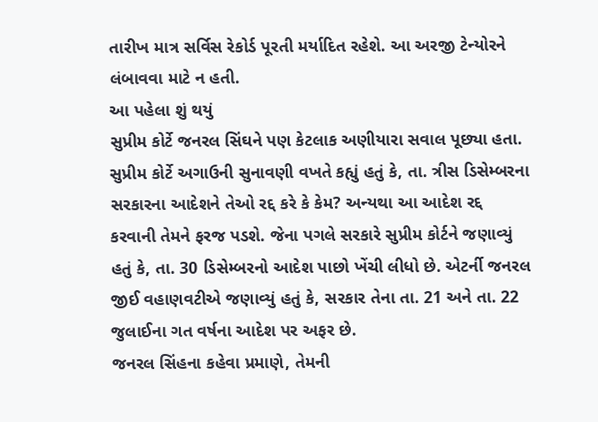તારીખ માત્ર સર્વિસ રેકોર્ડ પૂરતી મર્યાદિત રહેશે. આ અરજી ટેન્યોરને લંબાવવા માટે ન હતી.
આ પહેલા શું થયું
સુપ્રીમ કોર્ટે જનરલ સિંઘને પણ કેટલાક અણીયારા સવાલ પૂછ્યા હતા. સુપ્રીમ કોર્ટે અગાઉની સુનાવણી વખતે કહ્યું હતું કે, તા. ત્રીસ ડિસેમ્બરના સરકારના આદેશને તેઓ રદ્દ કરે કે કેમ? અન્યથા આ આદેશ રદ્દ કરવાની તેમને ફરજ પડશે. જેના પગલે સરકારે સુપ્રીમ કોર્ટને જણાવ્યું હતું કે, તા. 30 ડિસેમ્બરનો આદેશ પાછો ખેંચી લીધો છે. એટર્ની જનરલ જીઈ વહાણવટીએ જણાવ્યું હતું કે, સરકાર તેના તા. 21 અને તા. 22 જુલાઈના ગત વર્ષના આદેશ પર અફર છે.
જનરલ સિંહના કહેવા પ્રમાણે, તેમની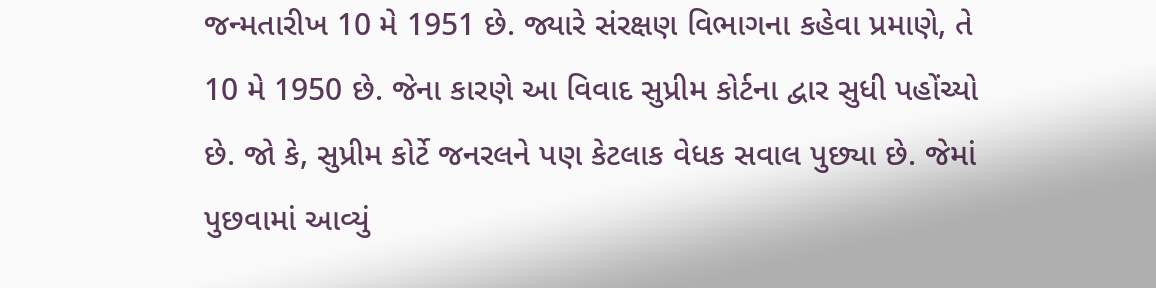જન્મતારીખ 10 મે 1951 છે. જ્યારે સંરક્ષણ વિભાગના કહેવા પ્રમાણે, તે 10 મે 1950 છે. જેના કારણે આ વિવાદ સુપ્રીમ કોર્ટના દ્વાર સુધી પહોંચ્યો છે. જો કે, સુપ્રીમ કોર્ટે જનરલને પણ કેટલાક વેધક સવાલ પુછ્યા છે. જેમાં પુછવામાં આવ્યું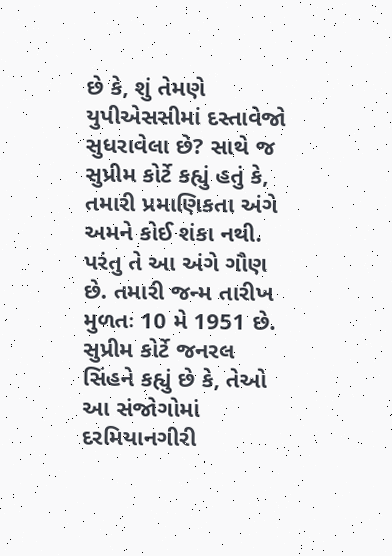છે કે, શું તેમણે યુપીએસસીમાં દસ્તાવેજો સુધરાવેલા છે? સાથે જ સુપ્રીમ કોર્ટે કહ્યું હતું કે, તમારી પ્રમાણિકતા અંગે અમને કોઈ શંકા નથી. પરંતુ તે આ અંગે ગૌણ છે. તમારી જન્મ તારીખ મુળતઃ 10 મે 1951 છે.
સુપ્રીમ કોર્ટે જનરલ સિંહને કહ્યું છે કે, તેઓ આ સંજોગોમાં દરમિયાનગીરી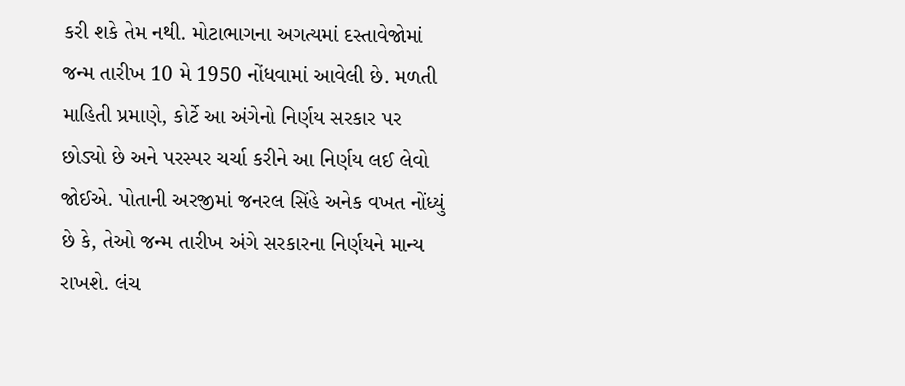કરી શકે તેમ નથી. મોટાભાગના અગત્યમાં દસ્તાવેજોમાં જન્મ તારીખ 10 મે 1950 નોંધવામાં આવેલી છે. મળતી માહિતી પ્રમાણે, કોર્ટે આ અંગેનો નિર્ણય સરકાર પર છોડ્યો છે અને પરસ્પર ચર્ચા કરીને આ નિર્ણય લઈ લેવો જોઈએ. પોતાની અરજીમાં જનરલ સિંહે અનેક વખત નોંધ્યું છે કે, તેઓ જન્મ તારીખ અંગે સરકારના નિર્ણયને માન્ય રાખશે. લંચ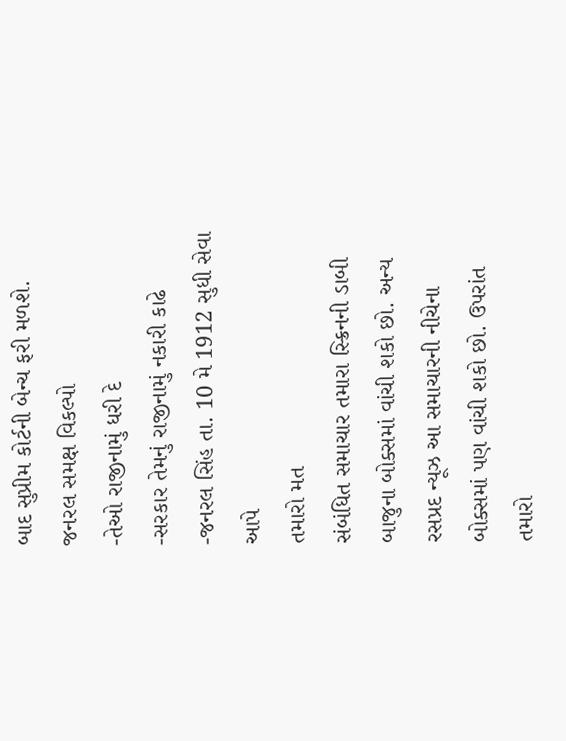બાદ સુપ્રીમ કોર્ટની બેન્ચ ફરી મળશે.
જનરલ સમક્ષ વિકલ્પો
-તેઓ રાજીનામું ધરી દે
-સરકાર તેમનું રાજીનામું નકારી કાઢે
-જનરલ સિંહ તા. 10 મે 1912 સુધી સેવા આપે
તમારો મત
સંબંધિત સમાચાર તમારા સ્ક્રિનની ડાબી બાજુના બોક્સમાં વાંચી શકો છો. અન્ય રસપ્રદ ન્યૂઝ આ સમાચારની નીચેના બોક્સમાં પણ વાંચી શકો છો. ઉપરાંત તમારો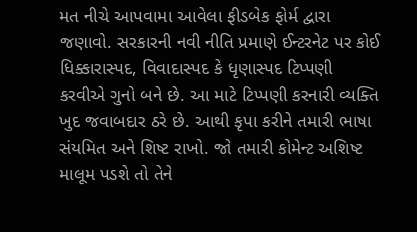મત નીચે આપવામા આવેલા ફીડબેક ફોર્મ દ્વારા જણાવો. સરકારની નવી નીતિ પ્રમાણે ઈન્ટરનેટ પર કોઈ ધિક્કારાસ્પદ, વિવાદાસ્પદ કે ધૃણાસ્પદ ટિપ્પણી કરવીએ ગુનો બને છે. આ માટે ટિપ્પણી કરનારી વ્યક્તિ ખુદ જવાબદાર ઠરે છે. આથી કૃપા કરીને તમારી ભાષા સંયમિત અને શિષ્ટ રાખો. જો તમારી કોમેન્ટ અશિષ્ટ માલૂમ પડશે તો તેને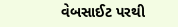વેબસાઈટ પરથી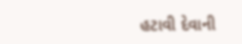હટાવી દેવાની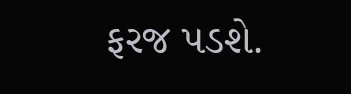ફરજ પડશે.